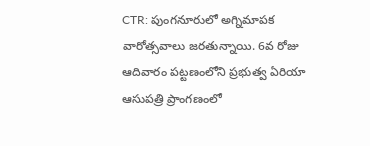CTR: పుంగనూరులో అగ్నిమాపక వారోత్సవాలు జరతున్నాయి. 6వ రోజు ఆదివారం పట్టణంలోని ప్రభుత్వ ఏరియా ఆసుపత్రి ప్రాంగణంలో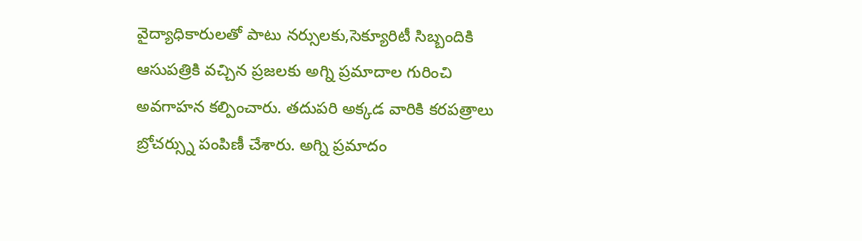వైద్యాధికారులతో పాటు నర్సులకు,సెక్యూరిటీ సిబ్బందికి ఆసుపత్రికి వచ్చిన ప్రజలకు అగ్ని ప్రమాదాల గురించి అవగాహన కల్పించారు. తదుపరి అక్కడ వారికి కరపత్రాలు బ్రోచర్స్ను పంపిణీ చేశారు. అగ్ని ప్రమాదం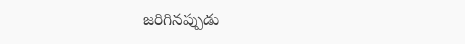జరిగినప్పుడు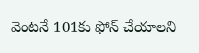వెంటనే 101కు ఫోన్ చేయాలని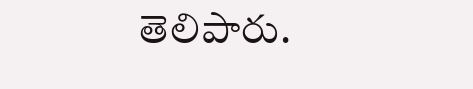తెలిపారు.